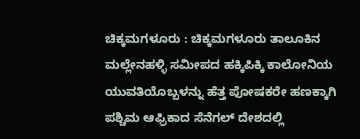ಚಿಕ್ಕಮಗಳೂರು : ಚಿಕ್ಕಮಗಳೂರು ತಾಲೂಕಿನ ಮಲ್ಲೇನಹಳ್ಳಿ ಸಮೀಪದ ಹಕ್ಕಿಪಿಕ್ಕಿ ಕಾಲೋನಿಯ ಯುವತಿಯೊಬ್ಬಳನ್ನು ಹೆತ್ತ ಪೋಷಕರೇ ಹಣಕ್ಕಾಗಿ ಪಶ್ಚಿಮ ಆಫ್ರಿಕಾದ ಸೆನೆಗಲ್ ದೇಶದಲ್ಲಿ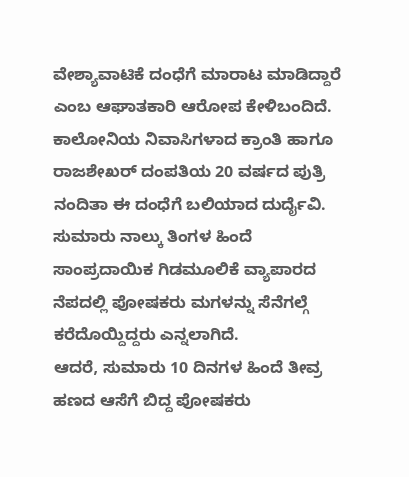ವೇಶ್ಯಾವಾಟಿಕೆ ದಂಧೆಗೆ ಮಾರಾಟ ಮಾಡಿದ್ದಾರೆ ಎಂಬ ಆಘಾತಕಾರಿ ಆರೋಪ ಕೇಳಿಬಂದಿದೆ. ಕಾಲೋನಿಯ ನಿವಾಸಿಗಳಾದ ಕ್ರಾಂತಿ ಹಾಗೂ ರಾಜಶೇಖರ್ ದಂಪತಿಯ 20 ವರ್ಷದ ಪುತ್ರಿ ನಂದಿತಾ ಈ ದಂಧೆಗೆ ಬಲಿಯಾದ ದುರ್ದೈವಿ. ಸುಮಾರು ನಾಲ್ಕು ತಿಂಗಳ ಹಿಂದೆ ಸಾಂಪ್ರದಾಯಿಕ ಗಿಡಮೂಲಿಕೆ ವ್ಯಾಪಾರದ ನೆಪದಲ್ಲಿ ಪೋಷಕರು ಮಗಳನ್ನು ಸೆನೆಗಲ್ಗೆ ಕರೆದೊಯ್ದಿದ್ದರು ಎನ್ನಲಾಗಿದೆ.
ಆದರೆ, ಸುಮಾರು 10 ದಿನಗಳ ಹಿಂದೆ ತೀವ್ರ ಹಣದ ಆಸೆಗೆ ಬಿದ್ದ ಪೋಷಕರು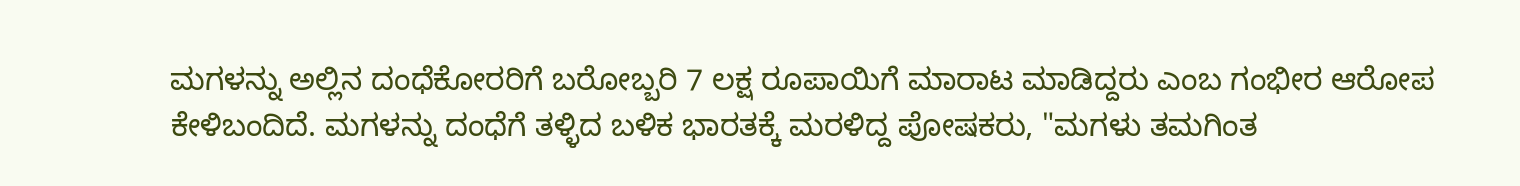ಮಗಳನ್ನು ಅಲ್ಲಿನ ದಂಧೆಕೋರರಿಗೆ ಬರೋಬ್ಬರಿ 7 ಲಕ್ಷ ರೂಪಾಯಿಗೆ ಮಾರಾಟ ಮಾಡಿದ್ದರು ಎಂಬ ಗಂಭೀರ ಆರೋಪ ಕೇಳಿಬಂದಿದೆ. ಮಗಳನ್ನು ದಂಧೆಗೆ ತಳ್ಳಿದ ಬಳಿಕ ಭಾರತಕ್ಕೆ ಮರಳಿದ್ದ ಪೋಷಕರು, "ಮಗಳು ತಮಗಿಂತ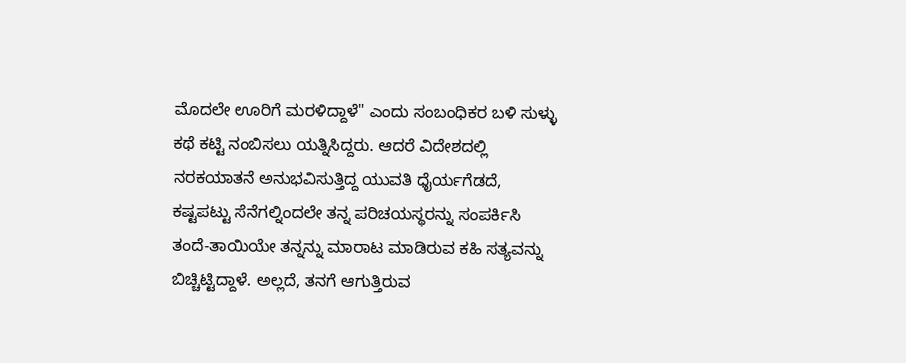ಮೊದಲೇ ಊರಿಗೆ ಮರಳಿದ್ದಾಳೆ" ಎಂದು ಸಂಬಂಧಿಕರ ಬಳಿ ಸುಳ್ಳು ಕಥೆ ಕಟ್ಟಿ ನಂಬಿಸಲು ಯತ್ನಿಸಿದ್ದರು. ಆದರೆ ವಿದೇಶದಲ್ಲಿ ನರಕಯಾತನೆ ಅನುಭವಿಸುತ್ತಿದ್ದ ಯುವತಿ ಧೈರ್ಯಗೆಡದೆ, ಕಷ್ಟಪಟ್ಟು ಸೆನೆಗಲ್ನಿಂದಲೇ ತನ್ನ ಪರಿಚಯಸ್ಥರನ್ನು ಸಂಪರ್ಕಿಸಿ ತಂದೆ-ತಾಯಿಯೇ ತನ್ನನ್ನು ಮಾರಾಟ ಮಾಡಿರುವ ಕಹಿ ಸತ್ಯವನ್ನು ಬಿಚ್ಚಿಟ್ಟಿದ್ದಾಳೆ. ಅಲ್ಲದೆ, ತನಗೆ ಆಗುತ್ತಿರುವ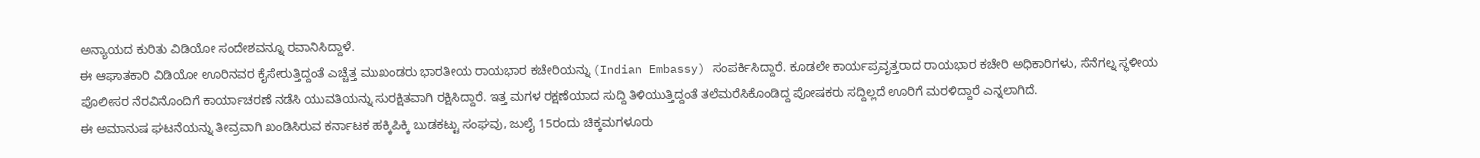ಅನ್ಯಾಯದ ಕುರಿತು ವಿಡಿಯೋ ಸಂದೇಶವನ್ನೂ ರವಾನಿಸಿದ್ದಾಳೆ.
ಈ ಆಘಾತಕಾರಿ ವಿಡಿಯೋ ಊರಿನವರ ಕೈಸೇರುತ್ತಿದ್ದಂತೆ ಎಚ್ಚೆತ್ತ ಮುಖಂಡರು ಭಾರತೀಯ ರಾಯಭಾರ ಕಚೇರಿಯನ್ನು (Indian Embassy) ಸಂಪರ್ಕಿಸಿದ್ದಾರೆ. ಕೂಡಲೇ ಕಾರ್ಯಪ್ರವೃತ್ತರಾದ ರಾಯಭಾರ ಕಚೇರಿ ಅಧಿಕಾರಿಗಳು, ಸೆನೆಗಲ್ನ ಸ್ಥಳೀಯ ಪೊಲೀಸರ ನೆರವಿನೊಂದಿಗೆ ಕಾರ್ಯಾಚರಣೆ ನಡೆಸಿ ಯುವತಿಯನ್ನು ಸುರಕ್ಷಿತವಾಗಿ ರಕ್ಷಿಸಿದ್ದಾರೆ. ಇತ್ತ ಮಗಳ ರಕ್ಷಣೆಯಾದ ಸುದ್ದಿ ತಿಳಿಯುತ್ತಿದ್ದಂತೆ ತಲೆಮರೆಸಿಕೊಂಡಿದ್ದ ಪೋಷಕರು ಸದ್ದಿಲ್ಲದೆ ಊರಿಗೆ ಮರಳಿದ್ದಾರೆ ಎನ್ನಲಾಗಿದೆ.
ಈ ಅಮಾನುಷ ಘಟನೆಯನ್ನು ತೀವ್ರವಾಗಿ ಖಂಡಿಸಿರುವ ಕರ್ನಾಟಕ ಹಕ್ಕಿಪಿಕ್ಕಿ ಬುಡಕಟ್ಟು ಸಂಘವು, ಜುಲೈ 15ರಂದು ಚಿಕ್ಕಮಗಳೂರು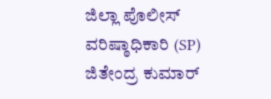ಜಿಲ್ಲಾ ಪೊಲೀಸ್ ವರಿಷ್ಠಾಧಿಕಾರಿ (SP) ಜಿತೇಂದ್ರ ಕುಮಾರ್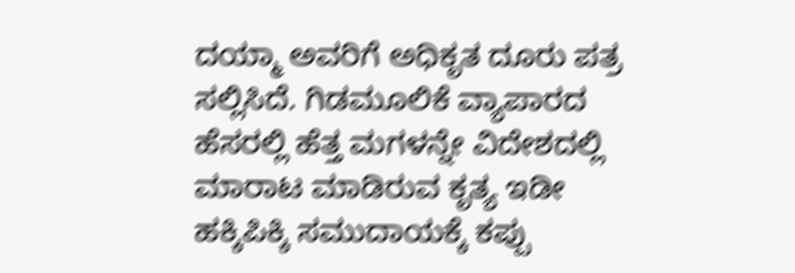ದಯ್ಮಾ ಅವರಿಗೆ ಅಧಿಕೃತ ದೂರು ಪತ್ರ ಸಲ್ಲಿಸಿದೆ. ಗಿಡಮೂಲಿಕೆ ವ್ಯಾಪಾರದ ಹೆಸರಲ್ಲಿ ಹೆತ್ತ ಮಗಳನ್ನೇ ವಿದೇಶದಲ್ಲಿ ಮಾರಾಟ ಮಾಡಿರುವ ಕೃತ್ಯ ಇಡೀ ಹಕ್ಕಿಪಿಕ್ಕಿ ಸಮುದಾಯಕ್ಕೆ ಕಪ್ಪು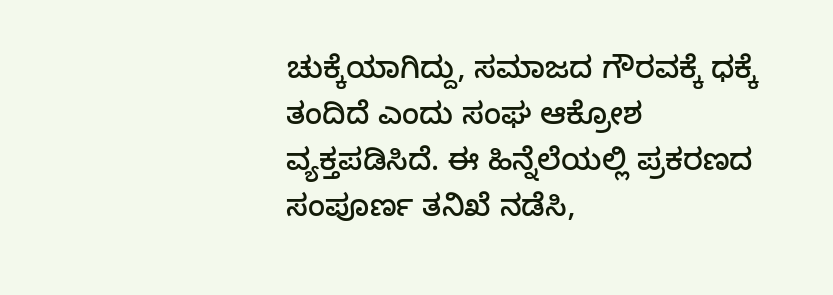ಚುಕ್ಕೆಯಾಗಿದ್ದು, ಸಮಾಜದ ಗೌರವಕ್ಕೆ ಧಕ್ಕೆ ತಂದಿದೆ ಎಂದು ಸಂಘ ಆಕ್ರೋಶ ವ್ಯಕ್ತಪಡಿಸಿದೆ. ಈ ಹಿನ್ನೆಲೆಯಲ್ಲಿ ಪ್ರಕರಣದ ಸಂಪೂರ್ಣ ತನಿಖೆ ನಡೆಸಿ,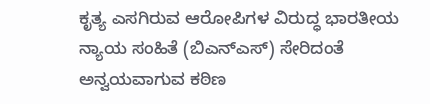ಕೃತ್ಯ ಎಸಗಿರುವ ಆರೋಪಿಗಳ ವಿರುದ್ಧ ಭಾರತೀಯ ನ್ಯಾಯ ಸಂಹಿತೆ (ಬಿಎನ್ಎಸ್) ಸೇರಿದಂತೆ ಅನ್ವಯವಾಗುವ ಕಠಿಣ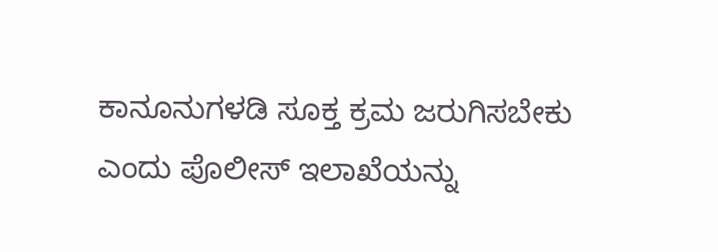ಕಾನೂನುಗಳಡಿ ಸೂಕ್ತ ಕ್ರಮ ಜರುಗಿಸಬೇಕು ಎಂದು ಪೊಲೀಸ್ ಇಲಾಖೆಯನ್ನು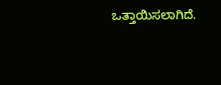ಒತ್ತಾಯಿಸಲಾಗಿದೆ.